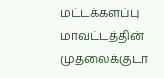மட்டக்களப்பு மாவட்டத்தின் முதலைக்குடா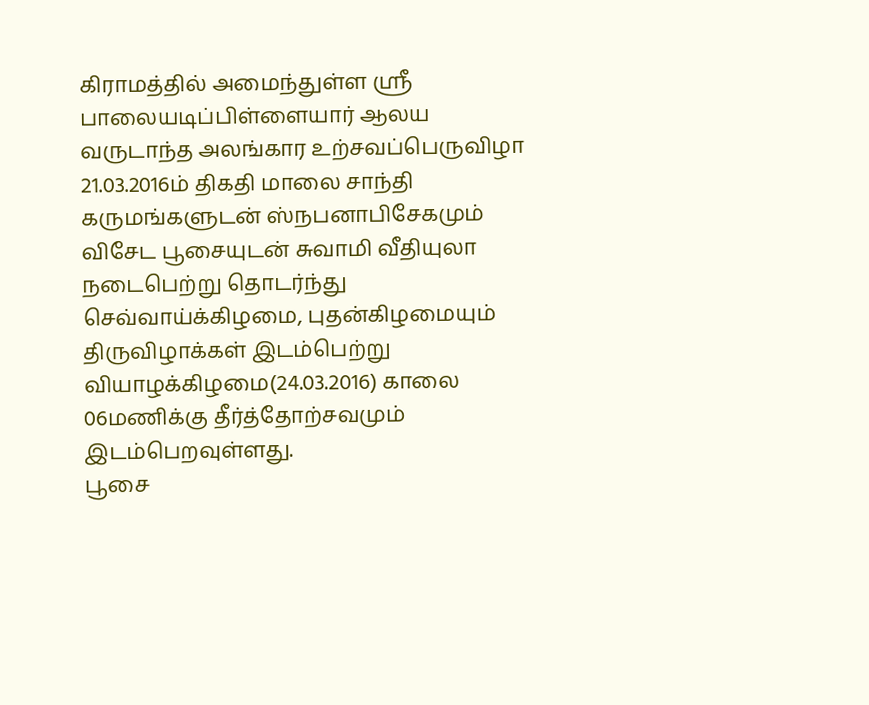கிராமத்தில் அமைந்துள்ள ஸ்ரீ பாலையடிப்பிள்ளையார் ஆலய வருடாந்த அலங்கார உற்சவப்பெருவிழா 21.03.2016ம் திகதி மாலை சாந்தி கருமங்களுடன் ஸ்நபனாபிசேகமும் விசேட பூசையுடன் சுவாமி வீதியுலா நடைபெற்று தொடர்ந்து செவ்வாய்க்கிழமை, புதன்கிழமையும் திருவிழாக்கள் இடம்பெற்று வியாழக்கிழமை(24.03.2016) காலை 06மணிக்கு தீர்த்தோற்சவமும் இடம்பெறவுள்ளது.
பூசை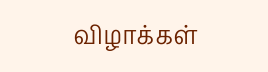விழாக்கள்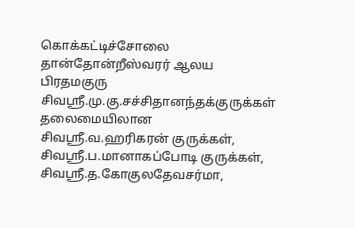கொக்கட்டிச்சோலை தான்தோன்றீஸ்வரர் ஆலய பிரதமகுரு சிவஸ்ரீ.மு.கு.சச்சிதானந்தக்குருக்கள் தலைமையிலான சிவஸ்ரீ.வ.ஹரிகரன் குருக்கள், சிவஸ்ரீ.ப.மானாகப்போடி குருக்கள், சிவஸ்ரீ.த.கோகுலதேவசர்மா,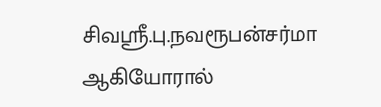சிவஸ்ரீ.பு.நவரூபன்சர்மா ஆகியோரால்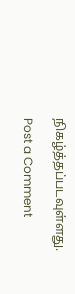நிகழ்த்தப்படவுள்ளது.

Post a Comment